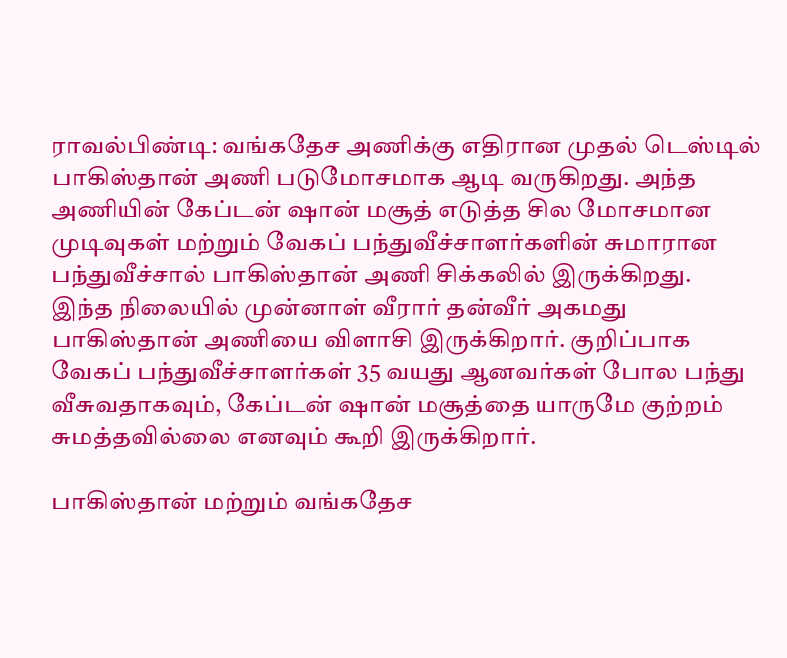ராவல்பிண்டி: வங்கதேச அணிக்கு எதிரான முதல் டெஸ்டில் பாகிஸ்தான் அணி படுமோசமாக ஆடி வருகிறது. அந்த அணியின் கேப்டன் ஷான் மசூத் எடுத்த சில மோசமான முடிவுகள் மற்றும் வேகப் பந்துவீச்சாளர்களின் சுமாரான பந்துவீச்சால் பாகிஸ்தான் அணி சிக்கலில் இருக்கிறது.
இந்த நிலையில் முன்னாள் வீரார் தன்வீர் அகமது பாகிஸ்தான் அணியை விளாசி இருக்கிறார். குறிப்பாக வேகப் பந்துவீச்சாளர்கள் 35 வயது ஆனவர்கள் போல பந்து வீசுவதாகவும், கேப்டன் ஷான் மசூத்தை யாருமே குற்றம் சுமத்தவில்லை எனவும் கூறி இருக்கிறார்.

பாகிஸ்தான் மற்றும் வங்கதேச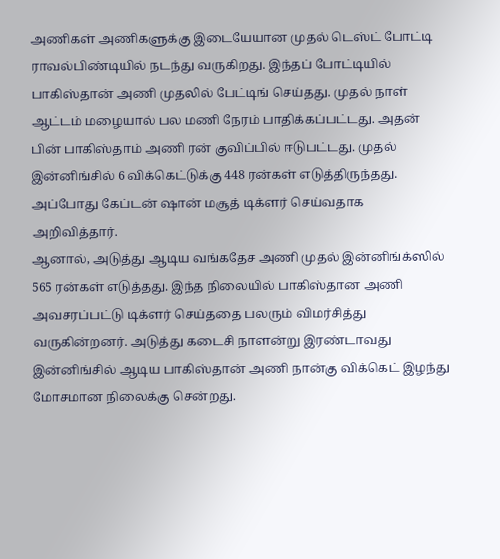அணிகள் அணிகளுக்கு இடையேயான முதல் டெஸ்ட் போட்டி ராவல்பிண்டியில் நடந்து வருகிறது. இந்தப் போட்டியில் பாகிஸ்தான் அணி முதலில் பேட்டிங் செய்தது. முதல் நாள் ஆட்டம் மழையால் பல மணி நேரம் பாதிக்கப்பட்டது. அதன் பின் பாகிஸ்தாம் அணி ரன் குவிப்பில் ஈடுபட்டது. முதல் இன்னிங்சில் 6 விக்கெட்டுக்கு 448 ரன்கள் எடுத்திருந்தது. அப்போது கேப்டன் ஷான் மசூத் டிக்ளர் செய்வதாக அறிவித்தார்.
ஆனால், அடுத்து ஆடிய வங்கதேச அணி முதல் இன்னிங்க்ஸில் 565 ரன்கள் எடுத்தது. இந்த நிலையில் பாகிஸ்தான அணி அவசரப்பட்டு டிக்ளர் செய்ததை பலரும் விமர்சித்து வருகின்றனர். அடுத்து கடைசி நாளன்று இரண்டாவது இன்னிங்சில் ஆடிய பாகிஸ்தான் அணி நான்கு விக்கெட் இழந்து மோசமான நிலைக்கு சென்றது.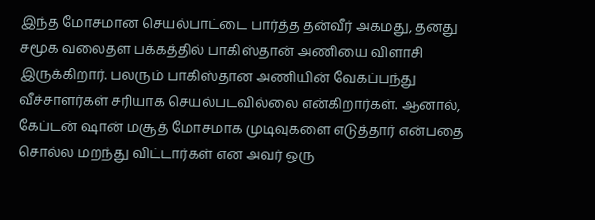இந்த மோசமான செயல்பாட்டை பார்த்த தன்வீர் அகமது, தனது சமூக வலைதள பக்கத்தில் பாகிஸ்தான் அணியை விளாசி இருக்கிறார். பலரும் பாகிஸ்தான அணியின் வேகப்பந்து வீச்சாளர்கள் சரியாக செயல்படவில்லை என்கிறார்கள். ஆனால், கேப்டன் ஷான் மசூத் மோசமாக முடிவுகளை எடுத்தார் என்பதை சொல்ல மறந்து விட்டார்கள் என அவர் ஒரு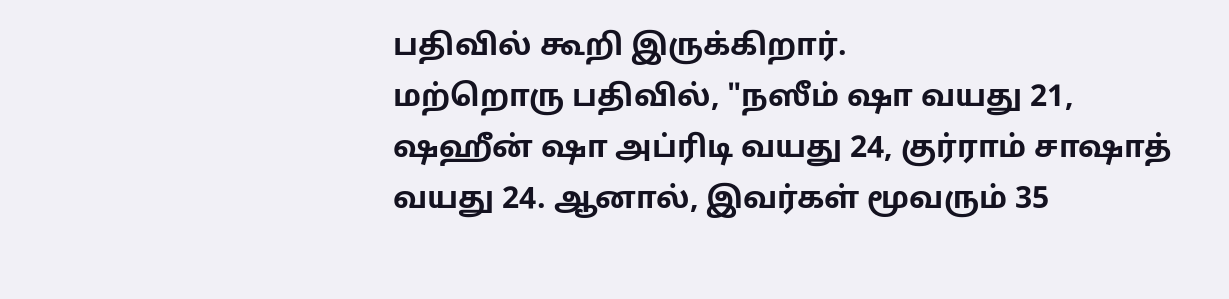பதிவில் கூறி இருக்கிறார்.
மற்றொரு பதிவில், "நஸீம் ஷா வயது 21, ஷஹீன் ஷா அப்ரிடி வயது 24, குர்ராம் சாஷாத் வயது 24. ஆனால், இவர்கள் மூவரும் 35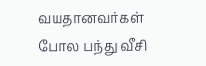வயதானவர்கள் போல பந்து வீசி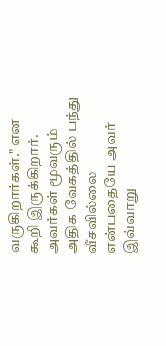வருகிறார்கள்." என கூறி இருக்கிறார். அவர்கள் மூவரும் அதிக வேகத்தில் பந்து வீசவில்லை என்பதையே அவர் இவ்வாறு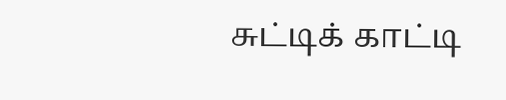சுட்டிக் காட்டி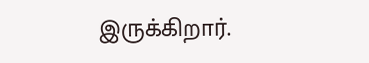இருக்கிறார்.